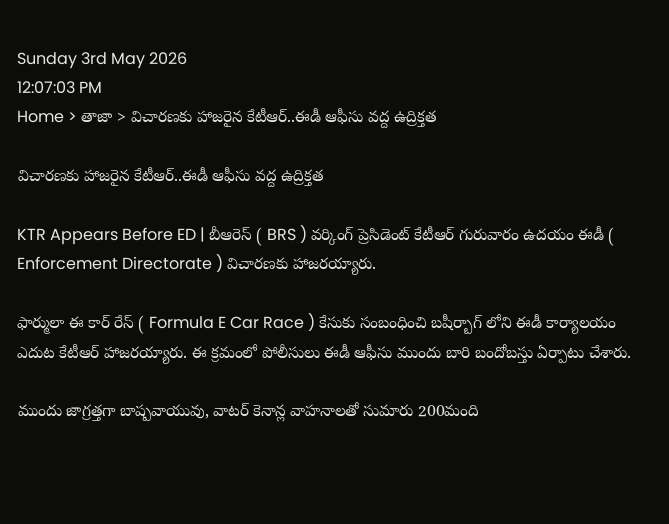Sunday 3rd May 2026
12:07:03 PM
Home > తాజా > విచారణకు హాజరైన కేటీఆర్..ఈడీ ఆఫీసు వద్ద ఉద్రిక్తత

విచారణకు హాజరైన కేటీఆర్..ఈడీ ఆఫీసు వద్ద ఉద్రిక్తత

KTR Appears Before ED | బీఆరెస్ ( BRS ) వర్కింగ్ ప్రెసిడెంట్ కేటీఆర్ గురువారం ఉదయం ఈడీ ( Enforcement Directorate ) విచారణకు హాజరయ్యారు.

ఫార్ములా ఈ కార్ రేస్ ( Formula E Car Race ) కేసుకు సంబంధించి బషీర్బాగ్ లోని ఈడీ కార్యాలయం ఎదుట కేటీఆర్ హాజరయ్యారు. ఈ క్రమంలో పోలీసులు ఈడీ ఆఫీసు ముందు బారి బందోబస్తు ఏర్పాటు చేశారు.

ముందు జాగ్రత్తగా బాష్పవాయువు, వాటర్ కెనాన్ల వాహనాలతో సుమారు 200మంది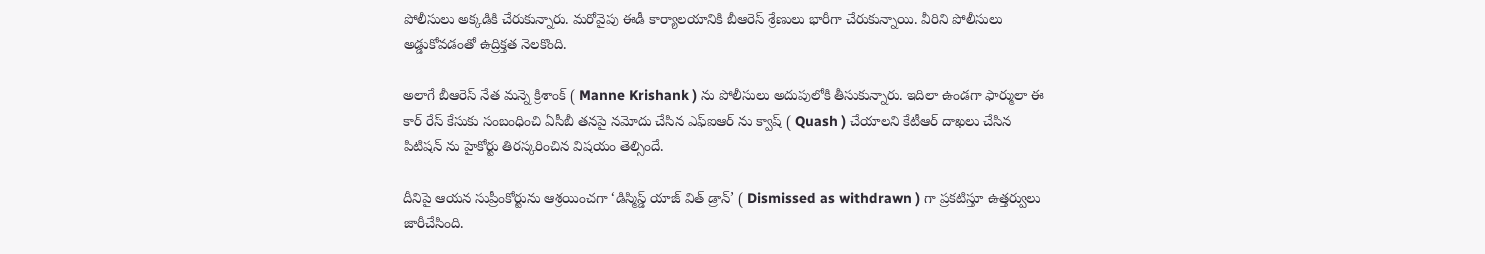పోలీసులు అక్కడికి చేరుకున్నారు. మరోవైపు ఈడీ కార్యాలయానికి బీఆరెస్ శ్రేణులు భారీగా చేరుకున్నాయి. వీరిని పోలీసులు అడ్డుకోవడంతో ఉద్రిక్తత నెలకొంది.

అలాగే బీఆరెస్ నేత మన్నె క్రిశాంక్ ( Manne Krishank ) ను పోలీసులు అదుపులోకి తీసుకున్నారు. ఇదిలా ఉండగా ఫార్ములా ఈ కార్ రేస్ కేసుకు సంబంధించి ఏసీబీ తనపై నమోదు చేసిన ఎఫ్ఐఆర్ ను క్వాష్ ( Quash ) చేయాలని కేటీఆర్ దాఖలు చేసిన పిటిషన్ ను హైకోర్టు తిరస్కరించిన విషయం తెల్సిందే.

దీనిపై ఆయన సుప్రీంకోర్టును ఆశ్రయించగా ‘డిస్మిస్డ్ యాజ్ విత్ డ్రాన్’ ( Dismissed as withdrawn ) గా ప్రకటిస్తూ ఉత్తర్వులు జారీచేసింది.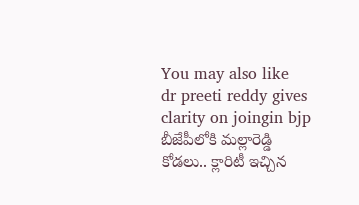You may also like
dr preeti reddy gives clarity on joingin bjp
బీజేపీలోకి మల్లారెడ్డి కోడలు.. క్లారిటీ ఇచ్చిన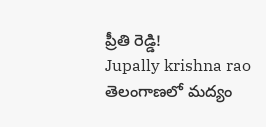ప్రీతి రెడ్డి!
Jupally krishna rao
తెలంగాణలో మ‌ద్యం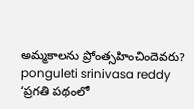అమ్మ‌కాల‌ను ప్రోంత్స‌హించిందెవ‌రు?
ponguleti srinivasa reddy
‘ప్రగతి పథంలో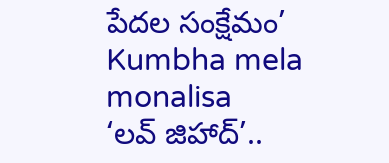పేదల సంక్షేమం’
Kumbha mela monalisa
‘లవ్ జిహాద్’..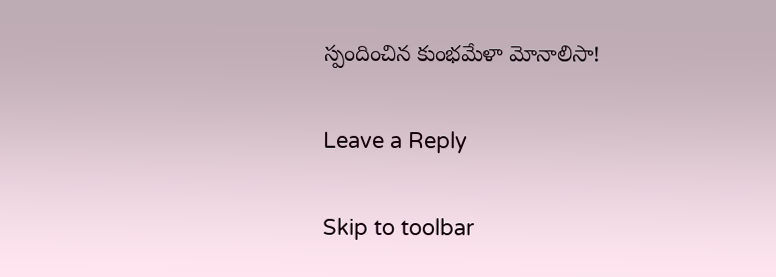స్పందించిన కుంభమేళా మోనాలిసా!

Leave a Reply

Skip to toolbar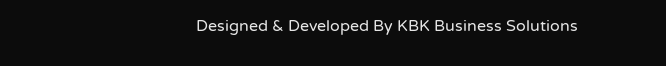Designed & Developed By KBK Business Solutions